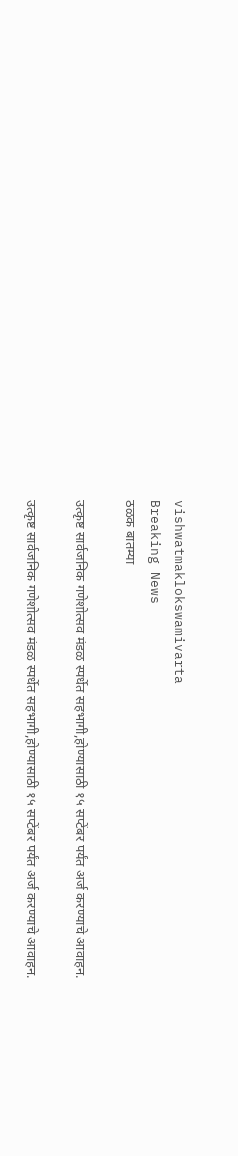vishwatmaklokswamivarta
Breaking News
ठळक बातम्या

उत्कृष्ट सार्वजनिक गणेशोत्सव मंडळ स्पर्धेत सहभागी,होण्यासाठी १५ सप्टेंबर पर्यंत अर्ज करण्याचे आवाहन.

उत्कृष्ट सार्वजनिक गणेशोत्सव मंडळ स्पर्धेत सहभागी,होण्यासाठी १५ सप्टेंबर पर्यंत अर्ज करण्याचे आवाहन.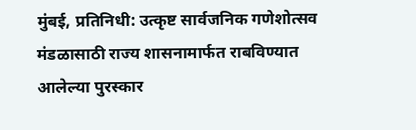मुंबई, प्रतिनिधी: उत्कृष्ट सार्वजनिक गणेशोत्सव मंडळासाठी राज्य शासनामार्फत राबविण्यात आलेल्या पुरस्कार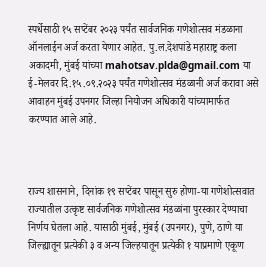स्पर्धेसाठी १५ सप्टेंबर २०२३ पर्यंत सार्वजनिक गणेशोत्सव मंडळाना ऑनलाईन अर्ज करता येणार आहेत. पु.ल.देशपांडे महाराष्ट्र कला अकादमी, मुंबई यांच्या mahotsav.plda@gmail.com या ई-मेलवर दि.१५.०९.२०२३ पर्यंत गणेशोत्सव मंडळानी अर्ज करावा असे आवाहन मुंबई उपनगर जिल्हा नियोजन अधिकारी यांच्यामार्फत करण्यात आले आहे.



राज्य शासनाने, दिनांक १९ सप्टेंबर पासून सुरु होणा-या गणेशोत्सवात राज्यातील उत्कृष्ट सार्वजनिक गणेशोत्सव मंडळांना पुरस्कार देण्याचा निर्णय घेतला आहे. यासाठी मुंबई, मुंबई (उपनगर), पुणे, ठाणे या जिल्ह्यातून प्रत्येकी ३ व अन्य जिल्हयातून प्रत्येकी १ याप्रमाणे एकूण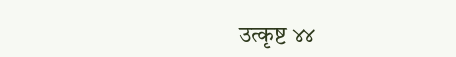उत्कृष्ट ४४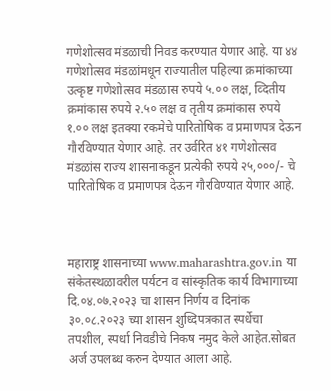गणेशोत्सव मंडळाची निवड करण्यात येणार आहे. या ४४ गणेशोत्सव मंडळांमधून राज्यातील पहिल्या क्रमांकाच्या उत्कृष्ट गणेशोत्सव मंडळास रुपये ५.०० लक्ष, व्दितीय क्रमांकास रुपये २.५० लक्ष व तृतीय क्रमांकास रुपये १.०० लक्ष इतक्या रकमेचे पारितोषिक व प्रमाणपत्र देऊन गौरविण्यात येणार आहे. तर उर्वरित ४१ गणेशोत्सव मंडळांस राज्य शासनाकडून प्रत्येकी रुपये २५,०००/- चे पारितोषिक व प्रमाणपत्र देऊन गौरविण्यात येणार आहे.



महाराष्ट्र शासनाच्या www.maharashtra.gov.in या संकेतस्थळावरील पर्यटन व सांस्कृतिक कार्य विभागाच्या दि.०४.०७.२०२३ चा शासन निर्णय व दिनांक ३०.०८.२०२३ च्या शासन शुध्दिपत्रकात स्पर्धेचा तपशील, स्पर्धा निवडीचे निकष नमुद केले आहेत.सोबत अर्ज उपलब्ध करुन देण्यात आला आहे.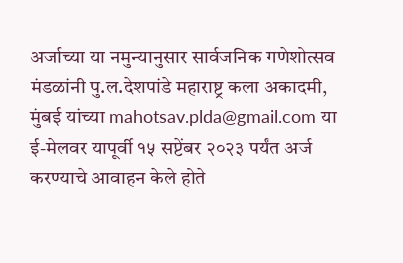अर्जाच्या या नमुन्यानुसार सार्वजनिक गणेशोत्सव मंडळांनी पु.ल.देशपांडे महाराष्ट्र कला अकादमी, मुंबई यांच्या mahotsav.plda@gmail.com या ई-मेलवर यापूर्वी १५ सप्टेंबर २०२३ पर्यंत अर्ज करण्याचे आवाहन केले होते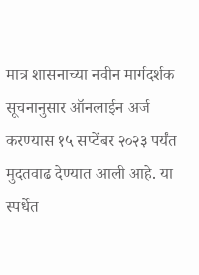मात्र शासनाच्या नवीन मार्गदर्शक सूचनानुसार ऑनलाईन अर्ज करण्यास १५ सप्टेंबर २०२३ पर्यंत मुदतवाढ देण्यात आली आहे. या स्पर्धेत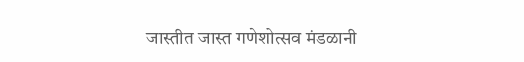जास्तीत जास्त गणेशोत्सव मंडळानी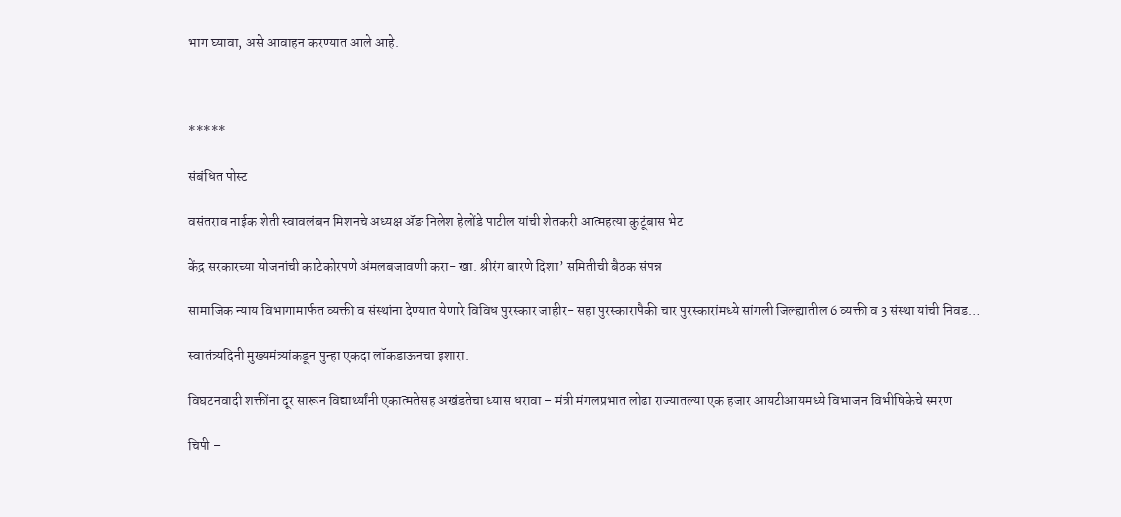भाग घ्यावा, असे आवाहन करण्यात आले आहे.



*****

संबंधित पोस्ट

वसंतराव नाईक शेती स्वावलंबन मिशनचे अध्यक्ष ॲङ निलेश हेलोंडे पाटील यांची शेतकरी आत्महत्या कुटूंबास भेट

केंद्र सरकारच्या योजनांची काटेकोरपणे अंमलबजावणी करा- खा. श्रीरंग बारणे दिशा’ समितीची बैठक संपन्न

सामाजिक न्याय विभागामार्फत व्यक्ती व संस्थांना देण्यात येणारे विविध पुरस्कार जाहीर- सहा पुरस्कारापैकी चार पुरस्कारांमध्ये सांगली जिल्ह्यातील 6 व्यक्ती व 3 संस्था यांची निवड…

स्वातंत्र्यदिनी मुख्यमंत्र्यांकडून पुन्हा एकदा लॉकडाऊनचा इशारा.

विघटनवादी शक्तींना दूर सारून विद्यार्थ्यांनी एकात्मतेसह अखंडतेचा ध्यास धरावा – मंत्री मंगलप्रभात लोढा राज्यातल्या एक हजार आयटीआयमध्ये विभाजन विभीषिकेचे स्मरण

चिपी –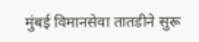मुंबई विमानसेवा तातडीने सुरू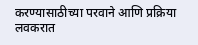करण्यासाठीच्या परवाने आणि प्रक्रिया लवकरात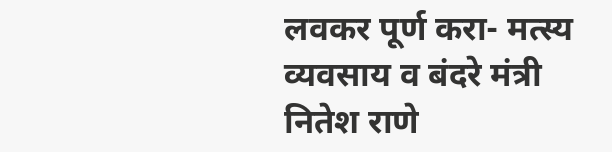लवकर पूर्ण करा- मत्स्य व्यवसाय व बंदरे मंत्री नितेश राणे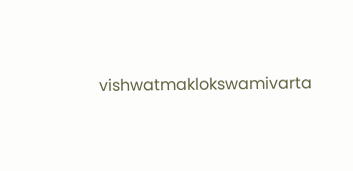vishwatmaklokswamivarta